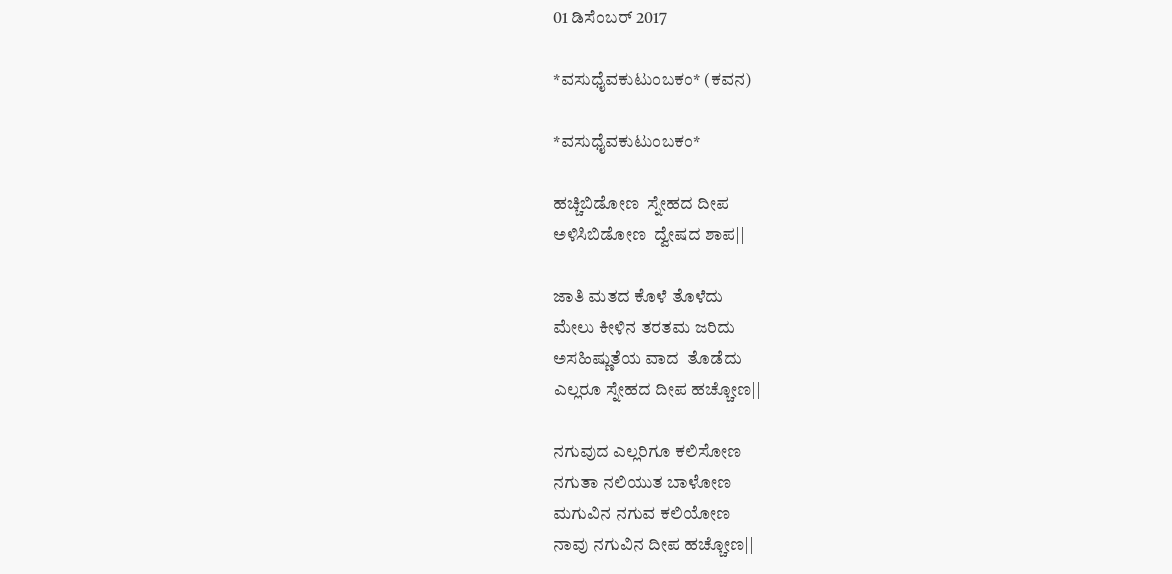01 ಡಿಸೆಂಬರ್ 2017

*ವಸುಧೈವಕುಟುಂಬಕಂ* (ಕವನ)

*ವಸುಧೈವಕುಟುಂಬಕಂ*

ಹಚ್ಚಿಬಿಡೋಣ  ಸ್ನೇಹದ ದೀಪ
ಅಳಿಸಿಬಿಡೋಣ  ದ್ವೇಷದ ಶಾಪ||

ಜಾತಿ ಮತದ ಕೊಳೆ ತೊಳೆದು
ಮೇಲು ಕೀಳಿನ ತರತಮ ಜರಿದು
ಅಸಹಿಷ್ಣುತೆಯ ವಾದ  ತೊಡೆದು
ಎಲ್ಲರೂ ಸ್ನೇಹದ ದೀಪ ಹಚ್ಚೋಣ||

ನಗುವುದ ಎಲ್ಲರಿಗೂ ಕಲಿಸೋಣ
ನಗುತಾ ನಲಿಯುತ ಬಾಳೋಣ
ಮಗುವಿನ ನಗುವ ಕಲಿಯೋಣ
ನಾವು ನಗುವಿನ ದೀಪ ಹಚ್ಚೋಣ||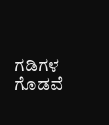ಗಡಿಗಳ ಗೊಡವೆ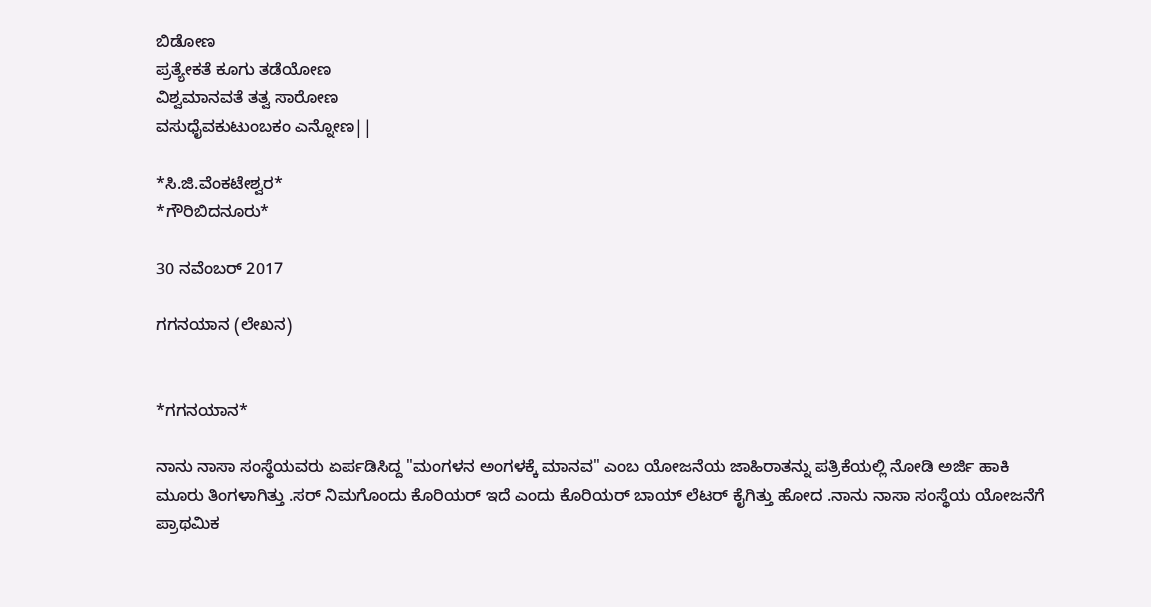ಬಿಡೋಣ
ಪ್ರತ್ಯೇಕತೆ ಕೂಗು ತಡೆಯೋಣ
ವಿಶ್ವಮಾನವತೆ ತತ್ವ ಸಾರೋಣ
ವಸುಧೈವಕುಟುಂಬಕಂ ಎನ್ನೋಣ||

*ಸಿ.ಜಿ.ವೆಂಕಟೇಶ್ವರ*
*ಗೌರಿಬಿದನೂರು*

30 ನವೆಂಬರ್ 2017

ಗಗನಯಾನ (ಲೇಖನ)


*ಗಗನಯಾನ*

ನಾನು ನಾಸಾ ಸಂಸ್ಥೆಯವರು ಏರ್ಪಡಿಸಿದ್ದ "ಮಂಗಳನ ಅಂಗಳಕ್ಕೆ ಮಾನವ" ಎಂಬ ಯೋಜನೆಯ ಜಾಹಿರಾತನ್ನು ಪತ್ರಿಕೆಯಲ್ಲಿ ನೋಡಿ ಅರ್ಜಿ ಹಾಕಿ ಮೂರು ತಿಂಗಳಾಗಿತ್ತು .ಸರ್ ನಿಮಗೊಂದು ಕೊರಿಯರ್ ಇದೆ ಎಂದು ಕೊರಿಯರ್ ಬಾಯ್ ಲೆಟರ್ ಕೈಗಿತ್ತು ಹೋದ .ನಾನು ನಾಸಾ ಸಂಸ್ಥೆಯ ಯೋಜನೆಗೆ ಪ್ರಾಥಮಿಕ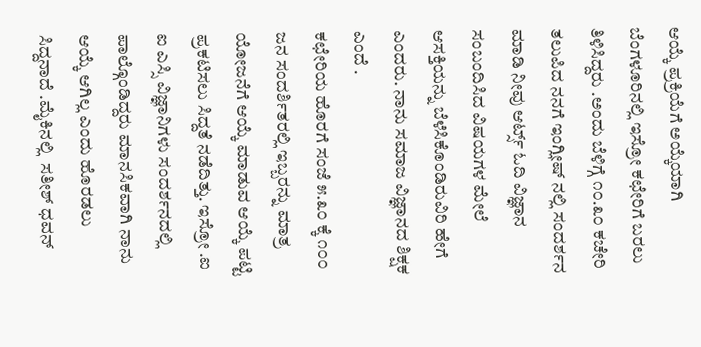ಆಯ್ಕೆ ಪ್ರಕ್ರಿಯೆಗೆ ಅಯ್ಕೆಯಾಗಿ ಬೆಂಗಳೂರಿನಲ್ಲಿ ಇಸ್ರೋ ಕಛೇರಿಗೆ ಬರಲು ತಿಳಿಸಿದ್ದರು .ಅಂದು ಬೆಳಿಗ್ಗೆ ೧೦.೩೦ ಕಚೇರಿ ತಲುಪಿದ ನನಗೆ ಇಂಗ್ಲೀಷ್ ನಲ್ಲಿ ಸಂದರ್ಶನ ಮಾಡಿ ನೀವು ಆರ್ಟ್ಸ್ ಓದಿ ವಿಜ್ಞಾನ ಸಂಬಂದಿಸಿದ ವಿಷಯಗಳ ಮೇಲೆ ಆಸಕ್ತಿಯನ್ನು ಬೆಳೆಸಿಕೊಂಡಿರುವಿರಿ ಹೇಗೆ ಎಂದರು. ನಾನು ಸಮಾಜ ವಿಜ್ಞಾನದ ಶಿಕ್ಷಕ ಎಂದೆ .
ಕಛೇರಿಯ ಹೊರಗೆ ಸಂಜೆ ೫.೩೦ ಕ್ಕೆ ೧೦೦ ಜನ ಸಂದರ್ಶಿತರಲ್ಲಿ ಇಬ್ಬರನ್ನು ಮಾತ್ರ ಯೋಜನೆಗೆ ಆಯ್ಕೆ ಮಾಡುವ ಆಯ್ಕೆ ಪಟ್ಟಿ ಪ್ರಕಟಿಸಲು ಸಿದ್ದತೆ ನಡೆದಿತ್ತು. ಇಸ್ರೋ .ಐ ಐ ಎಸ್ಸಿ ವಿಜ್ಞಾನಿಗಳು ಸಂದರ್ಶನದಲ್ಲಿ ಪಾಲ್ಗೊಂಡಿದ್ದರು ಮಾನಸಿಕವಾಗಿ ನಾನು ಆಯ್ಕೆ ಆಗಿಲ್ಲ ಎಂದು ಹೊರಡಲು ಸಿದ್ದನಾದೆ .ಮೈಕಿನಲ್ಲಿ  ಸತೀಶ್ ಧವನ್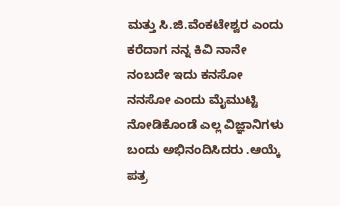ಮತ್ತು ಸಿ.ಜಿ.ವೆಂಕಟೇಶ್ವರ ಎಂದು ಕರೆದಾಗ ನನ್ನ ಕಿವಿ ನಾನೇ ನಂಬದೇ ಇದು ಕನಸೋ ನನಸೋ ಎಂದು ಮೈಮುಟ್ಟಿ ನೋಡಿಕೊಂಡೆ ಎಲ್ಲ ವಿಜ್ಞಾನಿಗಳು ಬಂದು ಅಭಿನಂದಿಸಿದರು .ಆಯ್ಕೆ ಪತ್ರ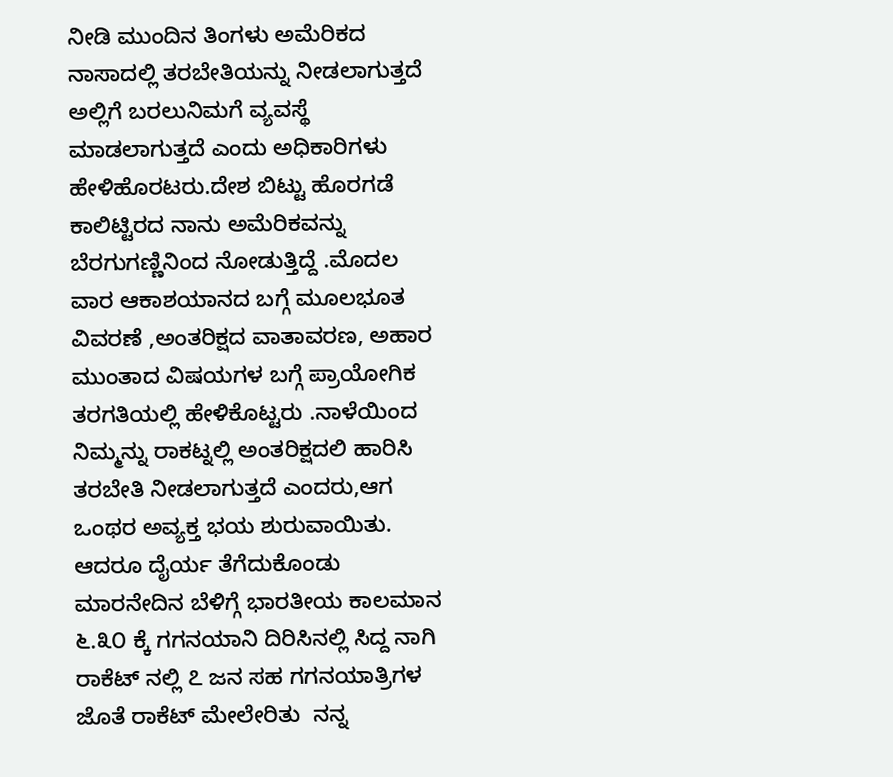ನೀಡಿ ಮುಂದಿನ ತಿಂಗಳು ಅಮೆರಿಕದ ನಾಸಾದಲ್ಲಿ ತರಬೇತಿಯನ್ನು ನೀಡಲಾಗುತ್ತದೆ ಅಲ್ಲಿಗೆ ಬರಲು‌ನಿಮಗೆ ವ್ಯವಸ್ಥೆ ಮಾಡಲಾಗುತ್ತದೆ ಎಂದು ಅಧಿಕಾರಿಗಳು ಹೇಳಿಹೊರಟರು.ದೇಶ ಬಿಟ್ಟು ಹೊರಗಡೆ ಕಾಲಿಟ್ಟಿರದ ನಾನು ಅಮೆರಿಕವನ್ನು ಬೆರಗುಗಣ್ಣಿನಿಂದ ನೋಡುತ್ತಿದ್ದೆ .ಮೊದಲ ವಾರ ಆಕಾಶಯಾನದ ಬಗ್ಗೆ ಮೂಲಭೂತ ವಿವರಣೆ ,ಅಂತರಿಕ್ಷದ ವಾತಾವರಣ, ಅಹಾರ ಮುಂತಾದ ವಿಷಯಗಳ ಬಗ್ಗೆ ಪ್ರಾಯೋಗಿಕ ತರಗತಿಯಲ್ಲಿ ಹೇಳಿಕೊಟ್ಟರು .ನಾಳೆಯಿಂದ ನಿಮ್ಮನ್ನು ರಾಕಟ್ನಲ್ಲಿ ಅಂತರಿಕ್ಷದಲಿ ಹಾರಿಸಿ ತರಬೇತಿ ನೀಡಲಾಗುತ್ತದೆ ಎಂದರು,ಆಗ ಒಂಥರ ಅವ್ಯಕ್ತ ಭಯ ಶುರುವಾಯಿತು. ಆದರೂ ದೈರ್ಯ ತೆಗೆದುಕೊಂಡು ಮಾರನೇದಿನ ಬೆಳಿಗ್ಗೆ ಭಾರತೀಯ ಕಾಲಮಾನ ೬.೩೦ ಕ್ಕೆ ಗಗನಯಾನಿ ದಿರಿಸಿನಲ್ಲಿ ಸಿದ್ದ ನಾಗಿ ರಾಕೆಟ್ ನಲ್ಲಿ ೭ ಜನ ಸಹ ಗಗನಯಾತ್ರಿಗಳ ಜೊತೆ ರಾಕೆಟ್ ಮೇಲೇರಿತು  ನನ್ನ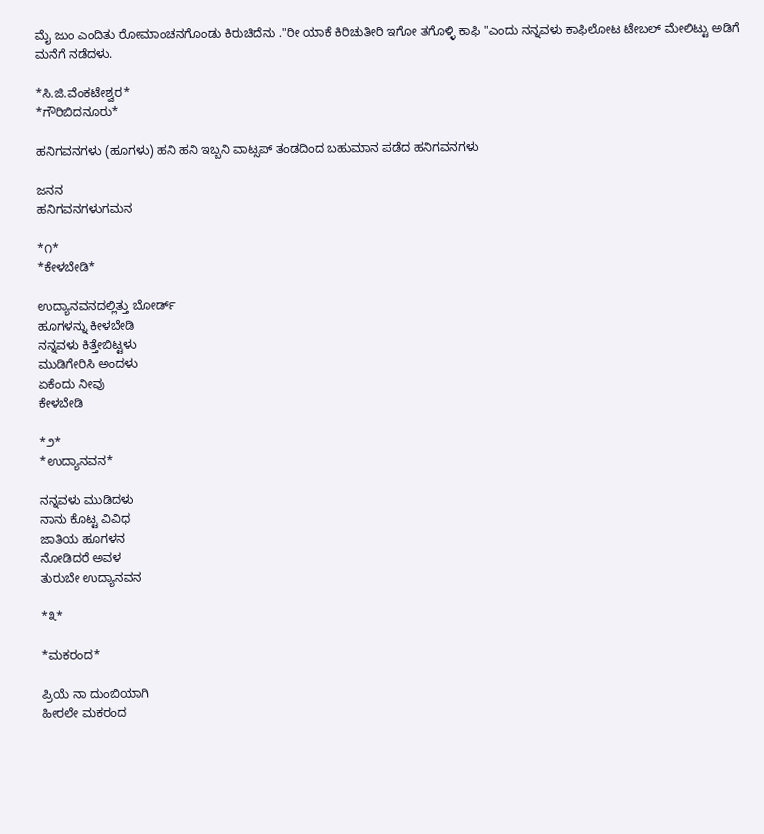ಮೈ ಜುಂ ಎಂದಿತು ರೋಮಾಂಚನಗೊಂಡು ಕಿರುಚಿದೆನು ."ರೀ ಯಾಕೆ ಕಿರಿಚುತೀರಿ ಇಗೋ ತಗೊಳ್ಳಿ ಕಾಫಿ "ಎಂದು ನನ್ನವಳು ಕಾಫಿ‌ಲೋಟ ಟೇಬಲ್ ಮೇಲಿಟ್ಟು ಅಡಿಗೆ ಮನೆಗೆ ನಡೆದಳು.

*ಸಿ.ಜಿ.ವೆಂಕಟೇಶ್ವರ*
*ಗೌರಿಬಿದನೂರು*

ಹನಿಗವನಗಳು (ಹೂಗಳು) ಹನಿ ಹನಿ ಇಬ್ಬನಿ ವಾಟ್ಸಪ್ ತಂಡದಿಂದ ಬಹುಮಾನ ಪಡೆದ ಹನಿಗವನಗಳು

ಜನನ
ಹನಿಗವನಗಳುಗಮನ

*೧*
*ಕೇಳಬೇಡಿ*

ಉದ್ಯಾನವನದಲ್ಲಿತ್ತು ಬೋರ್ಡ್
ಹೂಗಳನ್ನು ಕೀಳಬೇಡಿ
ನನ್ನವಳು ಕಿತ್ತೇಬಿಟ್ಟಳು
ಮುಡಿಗೇರಿಸಿ ಅಂದಳು
ಏಕೆಂದು ನೀವು
ಕೇಳಬೇಡಿ

*೨*
*ಉದ್ಯಾನವನ*

ನನ್ನವಳು ಮುಡಿದಳು
ನಾನು ಕೊಟ್ಟ ವಿವಿಧ
ಜಾತಿಯ ಹೂಗಳನ
ನೋಡಿದರೆ ಅವಳ
ತುರುಬೇ ಉದ್ಯಾನವನ

*೩*

*ಮಕರಂದ*

ಪ್ರಿಯೆ ನಾ ದುಂಬಿಯಾಗಿ
ಹೀರಲೇ ಮಕರಂದ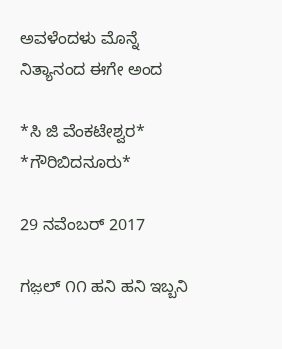ಅವಳೆಂದಳು ಮೊನ್ನೆ
ನಿತ್ಯಾನಂದ ಈಗೇ ಅಂದ

*ಸಿ ಜಿ ವೆಂಕಟೇಶ್ವರ*
*ಗೌರಿಬಿದನೂರು*

29 ನವೆಂಬರ್ 2017

ಗಜ಼ಲ್ ೧೧ ಹನಿ ಹನಿ ಇಬ್ಬನಿ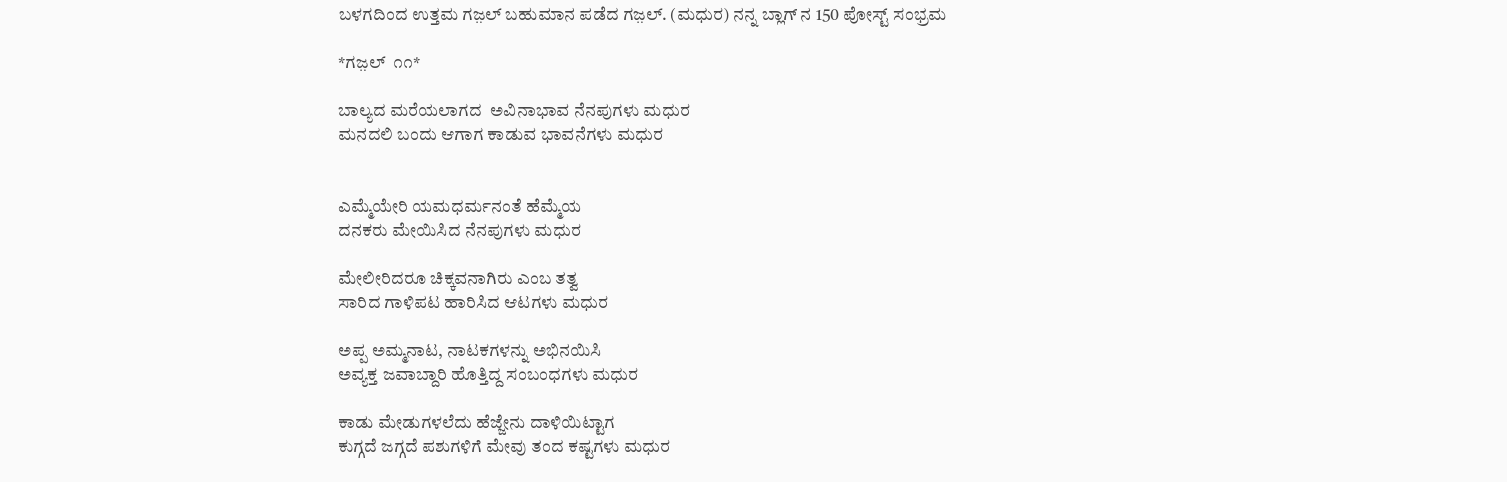ಬಳಗದಿಂದ ಉತ್ತಮ ಗಜ಼ಲ್ ಬಹುಮಾನ ಪಡೆದ ಗಜ಼ಲ್. (ಮಧುರ) ನನ್ನ ಬ್ಲಾಗ್ ನ 150 ಪೋಸ್ಟ್ ಸಂಭ್ರಮ

*ಗಜ಼ಲ್  ೧೧*

ಬಾಲ್ಯದ ಮರೆಯಲಾಗದ  ಅವಿನಾಭಾವ ನೆನಪುಗಳು ಮಧುರ
ಮನದಲಿ ಬಂದು ಆಗಾಗ ಕಾಡುವ ಭಾವನೆಗಳು ಮಧುರ


ಎಮ್ಮೆಯೇರಿ ಯಮಧರ್ಮನಂತೆ ಹೆಮ್ಮೆಯ
ದನಕರು ಮೇಯಿಸಿದ ನೆನಪುಗಳು ಮಧುರ

ಮೇಲೀರಿದರೂ ಚಿಕ್ಕವನಾಗಿರು ಎಂಬ ತತ್ವ
ಸಾರಿದ ಗಾಳಿಪಟ ಹಾರಿಸಿದ ಆಟಗಳು ಮಧುರ

ಅಪ್ಪ ಅಮ್ಮನಾಟ, ನಾಟಕಗಳನ್ನು ಅಭಿನಯಿಸಿ
ಅವ್ಯಕ್ತ ಜವಾಬ್ದಾರಿ ಹೊತ್ತಿದ್ದ ಸಂಬಂಧಗಳು ಮಧುರ

ಕಾಡು ಮೇಡುಗಳಲೆದು ಹೆಜ್ಜೇನು ದಾಳಿಯಿಟ್ಟಾಗ
ಕುಗ್ಗದೆ ಜಗ್ಗದೆ ಪಶುಗಳಿಗೆ ಮೇವು ತಂದ ಕಷ್ಟಗಳು ಮಧುರ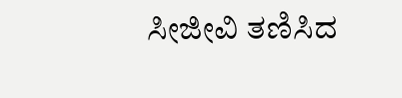ಸೀಜೀವಿ ತಣಿಸಿದ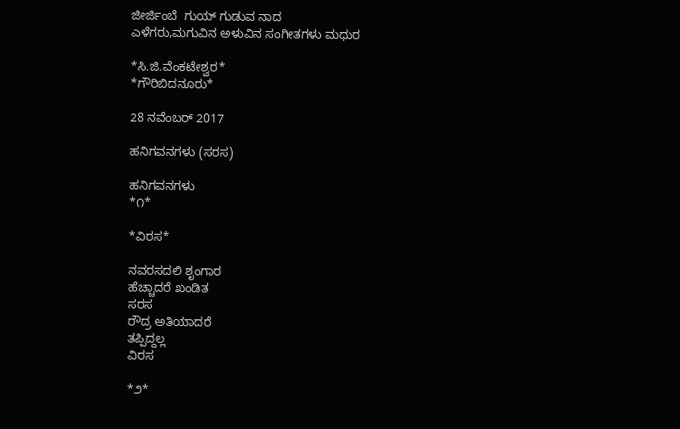ಜೀರ್ಜಿಂಬೆ  ಗುಯ್ ಗುಡುವ ನಾದ
ಎಳೆಗರು,ಮಗುವಿನ ಅಳುವಿನ ಸಂಗೀತಗಳು ಮಧುರ

*ಸಿ.ಜಿ.ವೆಂಕಟೇಶ್ವರ*
*ಗೌರಿಬಿದನೂರು*

28 ನವೆಂಬರ್ 2017

ಹನಿಗವನಗಳು (ಸರಸ)

ಹನಿಗವನಗಳು
*೧*

*ವಿರಸ*

ನವರಸದಲಿ ಶೃಂಗಾರ
ಹೆಚ್ಚಾದರೆ ಖಂಡಿತ
ಸರಸ
ರೌದ್ರ ಅತಿಯಾದರೆ
ತಪ್ಪಿದ್ದಲ್ಲ
ವಿರಸ

*೨*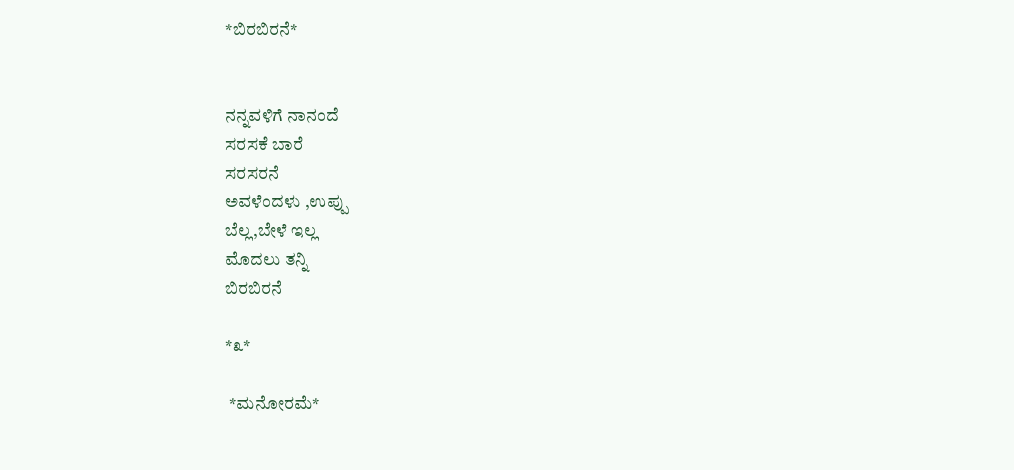*ಬಿರಬಿರನೆ*


ನನ್ನವಳಿಗೆ ನಾನಂದೆ
ಸರಸಕೆ ಬಾರೆ
ಸರಸರನೆ
ಅವಳೆಂದಳು ,ಉಪ್ಪು
ಬೆಲ್ಲ,ಬೇಳೆ ಇಲ್ಲ
ಮೊದಲು ತನ್ನಿ
ಬಿರಬಿರನೆ

*೩*

 *ಮನೋರಮೆ*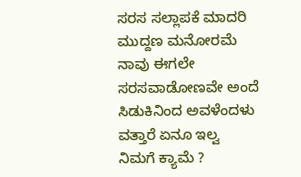ಸರಸ ಸಲ್ಲಾಪಕೆ ಮಾದರಿ
ಮುದ್ದಣ ಮನೋರಮೆ
ನಾವು ಈಗಲೇ
ಸರಸವಾಡೋಣವೇ ಅಂದೆ
ಸಿಡುಕಿನಿಂದ ಅವಳೆಂದಳು
ವತ್ತಾರೆ ಏನೂ ಇಲ್ವ
ನಿಮಗೆ ಕ್ಯಾಮೆ ?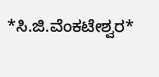*ಸಿ.ಜಿ.ವೆಂಕಟೇಶ್ವರ*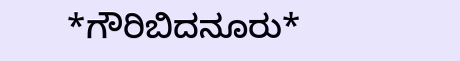*ಗೌರಿಬಿದನೂರು*